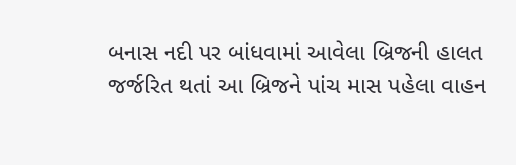બનાસ નદી પર બાંધવામાં આવેલા બ્રિજની હાલત જર્જરિત થતાં આ બ્રિજને પાંચ માસ પહેલા વાહન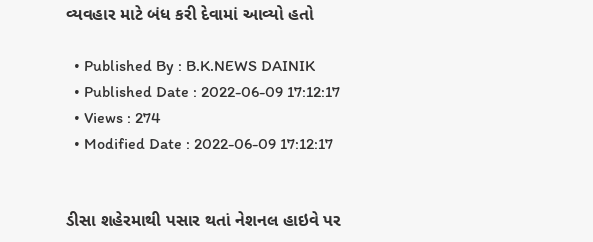વ્યવહાર માટે બંધ કરી દેવામાં આવ્યો હતો

  • Published By : B.K.NEWS DAINIK
  • Published Date : 2022-06-09 17:12:17
  • Views : 274
  • Modified Date : 2022-06-09 17:12:17


ડીસા શહેરમાથી પસાર થતાં નેશનલ હાઇવે પર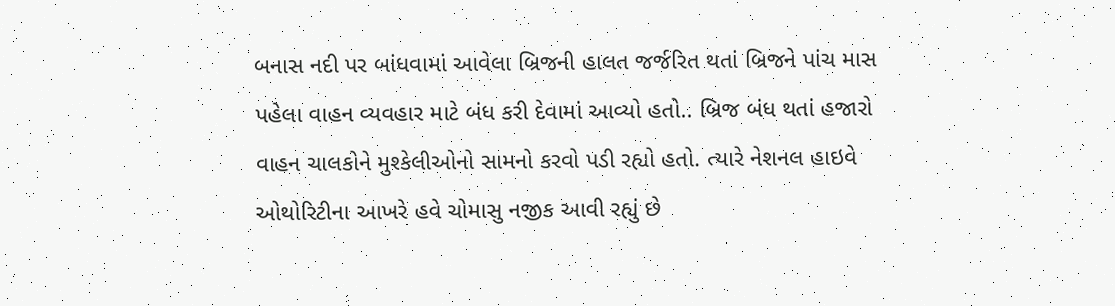બનાસ નદી પર બાંધવામાં આવેલા બ્રિજની હાલત જર્જરિત થતાં બ્રિજને પાંચ માસ પહેલા વાહન વ્યવહાર માટે બંધ કરી દેવામાં આવ્યો હતો.. બ્રિજ બંધ થતાં હજારો વાહન ચાલકોને મુશ્કેલીઓનો સામનો કરવો પડી રહ્યો હતો. ત્યારે નેશનલ હાઇવે ઓથોરિટીના આખરે હવે ચોમાસુ નજીક આવી રહ્યું છે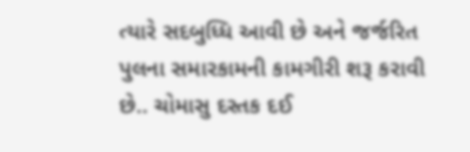ત્યારે સદબુધ્ધિ આવી છે અને જર્જરિત પુલના સમારકામની કામગીરી શરૂ કરાવી છે.. ચોમાસુ દસ્તક દઈ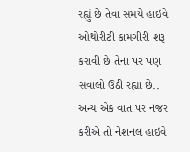રહ્યું છે તેવા સમયે હાઇવે ઓથોરીટી કામગીરી શરૂ કરાવી છે તેના પર પણ સવાલો ઉઠી રહ્યા છે.. અન્ય એક વાત પર નજર કરીએ તો નેશનલ હાઇવે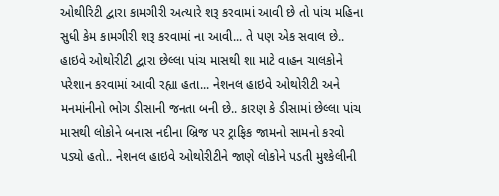ઓથીરિટી દ્વારા કામગીરી અત્યારે શરૂ કરવામાં આવી છે તો પાંચ મહિના સુધી કેમ કામગીરી શરૂ કરવામાં ના આવી... તે પણ એક સવાલ છે.. હાઇવે ઓથોરીટી દ્વારા છેલ્લા પાંચ માસથી શા માટે વાહન ચાલકોને પરેશાન કરવામાં આવી રહ્યા હતા... નેશનલ હાઇવે ઓથોરીટી અને મનમાંનીનો ભોગ ડીસાની જનતા બની છે.. કારણ કે ડીસામાં છેલ્લા પાંચ માસથી લોકોને બનાસ નદીના બ્રિજ પર ટ્રાફિક જામનો સામનો કરવો પડ્યો હતો.. નેશનલ હાઇવે ઓથોરીટીને જાણે લોકોને પડતી મુશ્કેલીની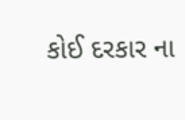કોઈ દરકાર ના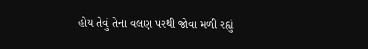હોય તેવું તેના વલણ પરથી જોવા મળી રહ્યું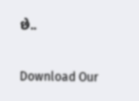છે..

Download Our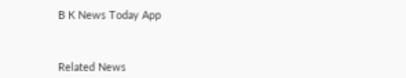B K News Today App



Related News